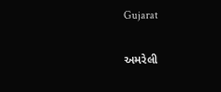Gujarat

અમરેલી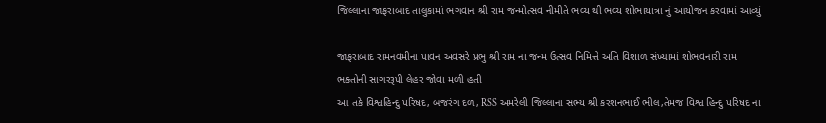જિલ્લાના જાફરાબાદ તાલુકામાં ભગવાન શ્રી રામ જન્મોત્સવ નીમીતે ભવ્ય થી ભવ્ય શોભાયાત્રા નું આયોજન કરવામાં આવ્યું

જાફરાબાદ રામનવમીના પાવન અવસરે પ્રભુ શ્રી રામ ના જન્મ ઉત્સવ નિમિત્તે અતિ વિશાળ સંખ્યામાં શોભવનારી રામ ભક્તોની સાગરરૂપી લેહર જોવા મળી હતી
આ તકે વિશ્વહિન્દુ પરિષદ, બજરંગ દળ, RSS અમરેલી જિલ્લાના સભ્ય શ્રી કરશનભાઈ ભીલ,તેમજ વિશ્વ હિન્દુ પરિષદ ના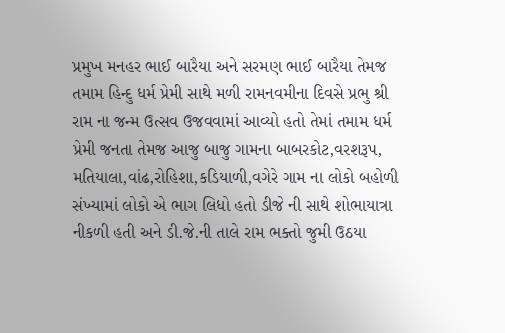પ્રમુખ મનહર ભાઈ બારૈયા અને સરમણ ભાઈ બારૈયા તેમજ તમામ હિન્દુ ધર્મ પ્રેમી સાથે મળી રામનવમીના દિવસે પ્રભુ શ્રી રામ ના જન્મ ઉત્સવ ઉજવવામાં આવ્યો હતો તેમાં તમામ ધર્મ પ્રેમી જનતા તેમજ આજુ બાજુ ગામના બાબરકોટ,વરશરૂપ, મતિયાલા,વાંઢ,રોહિશા,કડિયાળી,વગેરે ગામ ના લોકો બહોળી સંખ્યામાં લોકો એ ભાગ લિધો હતો ડીજે ની સાથે શોભાયાત્રા નીકળી હતી અને ડી.જે.ની તાલે રામ ભક્તો જુમી ઉઠયા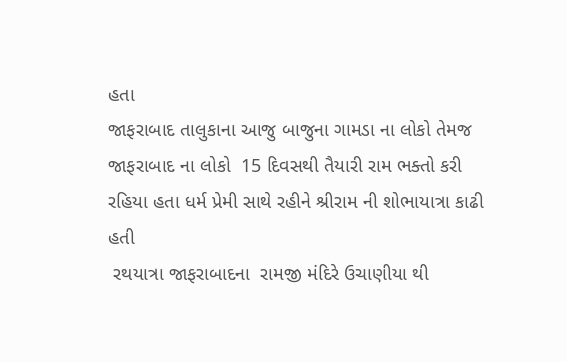હતા
જાફરાબાદ તાલુકાના આજુ બાજુના ગામડા ના લોકો તેમજ જાફરાબાદ ના લોકો  15 દિવસથી તૈયારી રામ ભક્તો કરી રહિયા હતા ધર્મ પ્રેમી સાથે રહીને શ્રીરામ ની શોભાયાત્રા કાઢી હતી
 રથયાત્રા જાફરાબાદના  રામજી મંદિરે ઉચાણીયા થી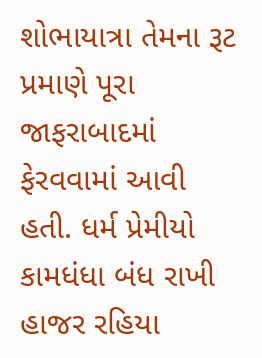શોભાયાત્રા તેમના રૂટ પ્રમાણે પૂરા જાફરાબાદમાં ફેરવવામાં આવી હતી. ધર્મ પ્રેમીયો કામધંધા બંધ રાખી હાજર રહિયા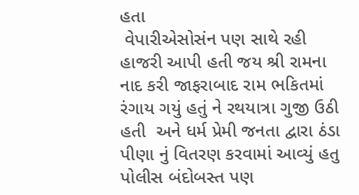હતા
 વેપારીએસોસંન પણ સાથે રહી હાજરી આપી હતી જય શ્રી રામના નાદ કરી જાફરાબાદ રામ ભકિતમાં રંગાય ગયું હતું ને રથયાત્રા ગુજી ઉઠી હતી  અને ધર્મ પ્રેમી જનતા દ્વારા ઠંડા પીણા નું વિતરણ કરવામાં આવ્યું હતુ પોલીસ બંદોબસ્ત પણ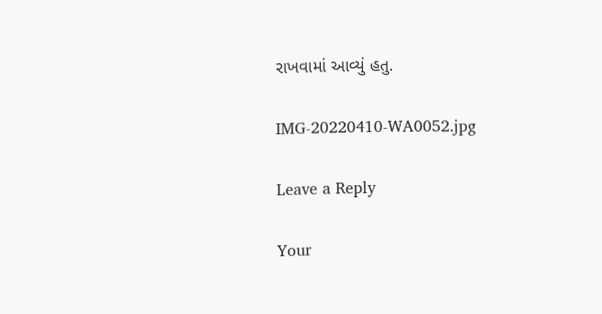રાખવામાં આવ્યું હતુ.

IMG-20220410-WA0052.jpg

Leave a Reply

Your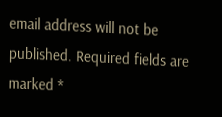email address will not be published. Required fields are marked *